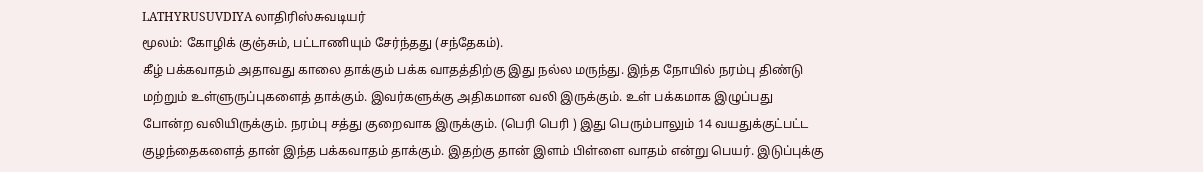LATHYRUSUVDIYA லாதிரிஸ்சுவடியர்
மூலம்: கோழிக் குஞ்சும், பட்டாணியும் சேர்ந்தது (சந்தேகம்).
கீழ் பக்கவாதம் அதாவது காலை தாக்கும் பக்க வாதத்திற்கு இது நல்ல மருந்து. இந்த நோயில் நரம்பு திண்டு மற்றும் உள்ளுருப்புகளைத் தாக்கும். இவர்களுக்கு அதிகமான வலி இருக்கும். உள் பக்கமாக இழுப்பது போன்ற வலியிருக்கும். நரம்பு சத்து குறைவாக இருக்கும். (பெரி பெரி ) இது பெரும்பாலும் 14 வயதுக்குட்பட்ட குழந்தைகளைத் தான் இந்த பக்கவாதம் தாக்கும். இதற்கு தான் இளம் பிள்ளை வாதம் என்று பெயர். இடுப்புக்கு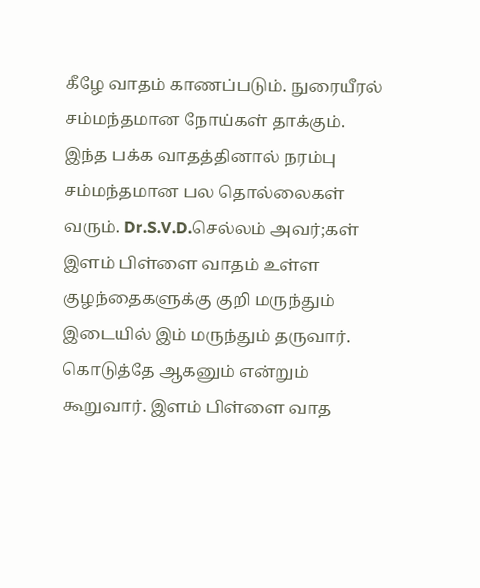கீழே வாதம் காணப்படும். நுரையீரல் சம்மந்தமான நோய்கள் தாக்கும். இந்த பக்க வாதத்தினால் நரம்பு சம்மந்தமான பல தொல்லைகள் வரும். Dr.S.V.D.செல்லம் அவர்;கள் இளம் பிள்ளை வாதம் உள்ள குழந்தைகளுக்கு குறி மருந்தும் இடையில் இம் மருந்தும் தருவார். கொடுத்தே ஆகனும் என்றும் கூறுவார். இளம் பிள்ளை வாத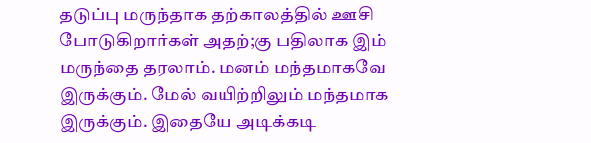தடுப்பு மருந்தாக தற்காலத்தில் ஊசி போடுகிறார்கள் அதற்;கு பதிலாக இம் மருந்தை தரலாம். மனம் மந்தமாகவே இருக்கும். மேல் வயிற்றிலும் மந்தமாக இருக்கும். இதையே அடிக்கடி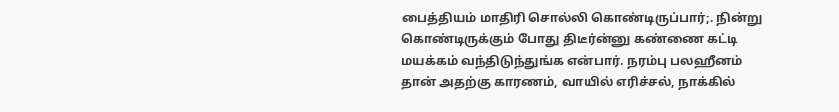பைத்தியம் மாதிரி சொல்லி கொண்டிருப்பார்;. நின்று கொண்டிருக்கும் போது திடீர்ன்னு கண்ணை கட்டி மயக்கம் வந்திடுந்துங்க என்பார். நரம்பு பலஹீனம் தான் அதற்கு காரணம், வாயில் எரிச்சல், நாக்கில்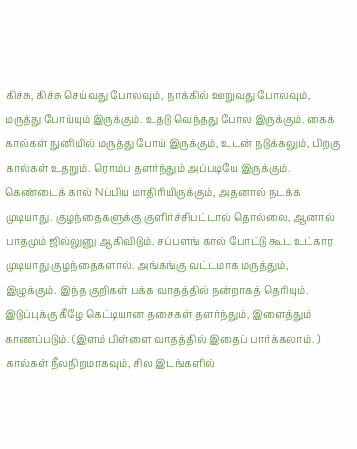கிச்சு, கிச்சு செய்வது போலவும், நாக்கில் ஊறுவது போலவும், மருத்து போய்யும் இருக்கும். உதடு வெந்தது போல இருக்கும். கைக் கால்கள் நுனியில் மருத்து போய் இருக்கும், உடன் நடுக்கலும், பிறகு கால்கள் உதறும். ரொம்ப தளர்ந்தும் அப்படியே இருக்கும். கெண்டைக் கால் Nப்பிய மாதிரியிருக்கும், அதனால் நடக்க முடியாது. குழந்தைகளுக்கு குளிர்ச்சிபட்டால் தொல்லை, ஆனால் பாதமும் ஜில்லுனு ஆகிவிடும். சப்பளங் கால் போட்டு கூட உட்கார முடியாது குழந்தைகளால். அங்கங்கு வட்டமாக மருத்தும், இழுக்கும். இந்த குறிகள் பக்க வாதத்தில் நன்றாகத் தெரியும். இடுப்புக்கு கீழே கெட்டியான தசைகள் தளர்ந்தும், இளைத்தும் காணப்படும். (இளம் பிள்ளை வாதத்தில் இதைப் பார்க்கலாம். ) கால்கள் நீலநிறமாகவும், சில இடங்களில்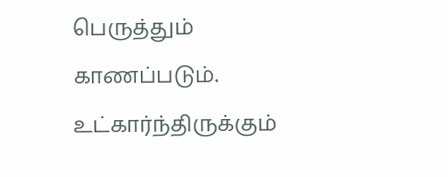பெருத்தும் காணப்படும். உட்கார்ந்திருக்கும்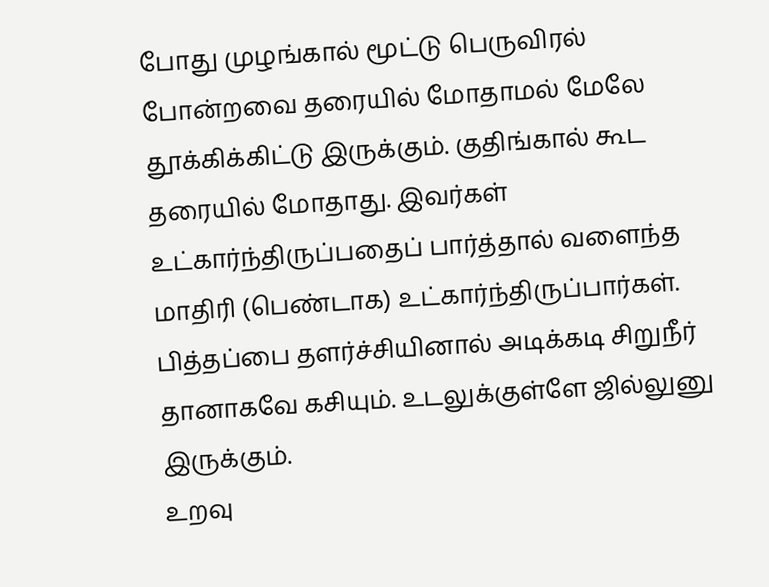போது முழங்கால் மூட்டு பெருவிரல் போன்றவை தரையில் மோதாமல் மேலே தூக்கிக்கிட்டு இருக்கும். குதிங்கால் கூட தரையில் மோதாது. இவர்கள் உட்கார்ந்திருப்பதைப் பார்த்தால் வளைந்த மாதிரி (பெண்டாக) உட்கார்ந்திருப்பார்கள். பித்தப்பை தளர்ச்சியினால் அடிக்கடி சிறுநீர் தானாகவே கசியும். உடலுக்குள்ளே ஜில்லுனு இருக்கும்.
உறவு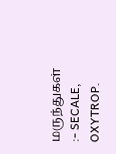மருந்துகள் :- SECALE, OXYTROP.